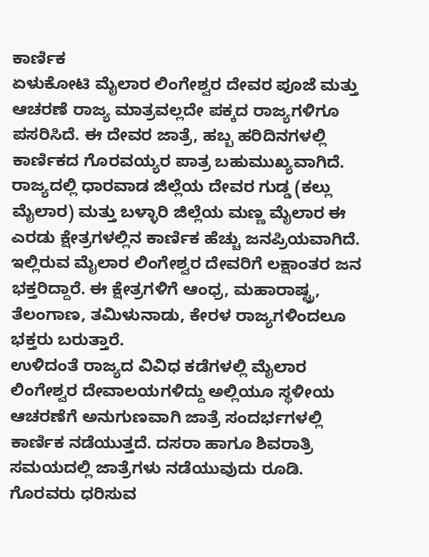ಕಾರ್ಣಿಕ
ಏಳುಕೋಟಿ ಮೈಲಾರ ಲಿಂಗೇಶ್ವರ ದೇವರ ಪೂಜೆ ಮತ್ತು ಆಚರಣೆ ರಾಜ್ಯ ಮಾತ್ರವಲ್ಲದೇ ಪಕ್ಕದ ರಾಜ್ಯಗಳಿಗೂ ಪಸರಿಸಿದೆ. ಈ ದೇವರ ಜಾತ್ರೆ, ಹಬ್ಬ ಹರಿದಿನಗಳಲ್ಲಿ ಕಾರ್ಣಿಕದ ಗೊರವಯ್ಯರ ಪಾತ್ರ ಬಹುಮುಖ್ಯವಾಗಿದೆ.
ರಾಜ್ಯದಲ್ಲಿ ಧಾರವಾಡ ಜಿಲ್ಲೆಯ ದೇವರ ಗುಡ್ಡ (ಕಲ್ಲು ಮೈಲಾರ) ಮತ್ತು ಬಳ್ಳಾರಿ ಜಿಲ್ಲೆಯ ಮಣ್ಣ ಮೈಲಾರ ಈ ಎರಡು ಕ್ಷೇತ್ರಗಳಲ್ಲಿನ ಕಾರ್ಣಿಕ ಹೆಚ್ಚು ಜನಪ್ರಿಯವಾಗಿದೆ. ಇಲ್ಲಿರುವ ಮೈಲಾರ ಲಿಂಗೇಶ್ವರ ದೇವರಿಗೆ ಲಕ್ಷಾಂತರ ಜನ ಭಕ್ತರಿದ್ದಾರೆ. ಈ ಕ್ಷೇತ್ರಗಳಿಗೆ ಆಂಧ್ರ, ಮಹಾರಾಷ್ಟ್ರ, ತೆಲಂಗಾಣ, ತಮಿಳುನಾಡು, ಕೇರಳ ರಾಜ್ಯಗಳಿಂದಲೂ ಭಕ್ತರು ಬರುತ್ತಾರೆ.
ಉಳಿದಂತೆ ರಾಜ್ಯದ ವಿವಿಧ ಕಡೆಗಳಲ್ಲಿ ಮೈಲಾರ ಲಿಂಗೇಶ್ವರ ದೇವಾಲಯಗಳಿದ್ದು ಅಲ್ಲಿಯೂ ಸ್ಥಳೀಯ ಆಚರಣೆಗೆ ಅನುಗುಣವಾಗಿ ಜಾತ್ರೆ ಸಂದರ್ಭಗಳಲ್ಲಿ ಕಾರ್ಣಿಕ ನಡೆಯುತ್ತದೆ. ದಸರಾ ಹಾಗೂ ಶಿವರಾತ್ರಿ ಸಮಯದಲ್ಲಿ ಜಾತ್ರೆಗಳು ನಡೆಯುವುದು ರೂಡಿ.
ಗೊರವರು ಧರಿಸುವ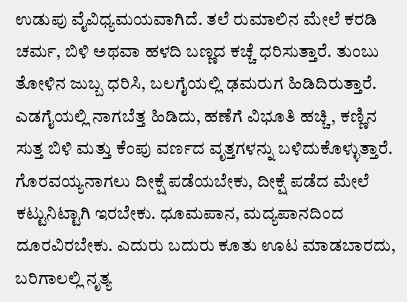ಉಡುಪು ವೈವಿಧ್ಯಮಯವಾಗಿದೆ. ತಲೆ ರುಮಾಲಿನ ಮೇಲೆ ಕರಡಿ ಚರ್ಮ, ಬಿಳಿ ಅಥವಾ ಹಳದಿ ಬಣ್ಣದ ಕಚ್ಚೆ ಧರಿಸುತ್ತಾರೆ. ತುಂಬು ತೋಳಿನ ಜುಬ್ಬ ಧರಿಸಿ, ಬಲಗೈಯಲ್ಲಿ ಢಮರುಗ ಹಿಡಿದಿರುತ್ತಾರೆ. ಎಡಗೈಯಲ್ಲಿ ನಾಗಬೆತ್ತ ಹಿಡಿದು, ಹಣೆಗೆ ವಿಭೂತಿ ಹಚ್ಚಿ, ಕಣ್ಣಿನ ಸುತ್ತ ಬಿಳಿ ಮತ್ತು ಕೆಂಪು ವರ್ಣದ ವೃತ್ತಗಳನ್ನು ಬಳಿದುಕೊಳ್ಳುತ್ತಾರೆ.
ಗೊರವಯ್ಯನಾಗಲು ದೀಕ್ಷೆ ಪಡೆಯಬೇಕು, ದೀಕ್ಷೆ ಪಡೆದ ಮೇಲೆ ಕಟ್ಟುನಿಟ್ಟಾಗಿ ಇರಬೇಕು. ಧೂಮಪಾನ, ಮದ್ಯಪಾನದಿಂದ ದೂರವಿರಬೇಕು. ಎದುರು ಬದುರು ಕೂತು ಊಟ ಮಾಡಬಾರದು, ಬರಿಗಾಲಲ್ಲಿ ನೃತ್ಯ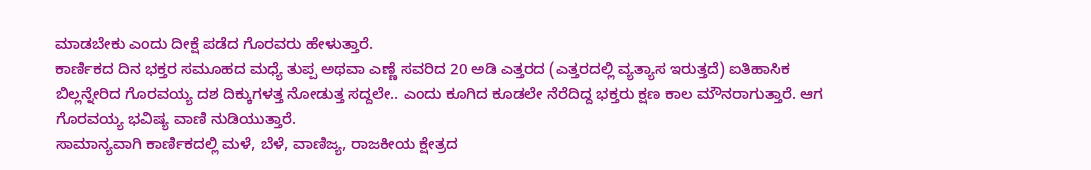ಮಾಡಬೇಕು ಎಂದು ದೀಕ್ಷೆ ಪಡೆದ ಗೊರವರು ಹೇಳುತ್ತಾರೆ.
ಕಾರ್ಣಿಕದ ದಿನ ಭಕ್ತರ ಸಮೂಹದ ಮಧ್ಯೆ ತುಪ್ಪ ಅಥವಾ ಎಣ್ಣೆ ಸವರಿದ 20 ಅಡಿ ಎತ್ತರದ (ಎತ್ತರದಲ್ಲಿ ವ್ಯತ್ಯಾಸ ಇರುತ್ತದೆ) ಐತಿಹಾಸಿಕ ಬಿಲ್ಲನ್ನೇರಿದ ಗೊರವಯ್ಯ ದಶ ದಿಕ್ಕುಗಳತ್ತ ನೋಡುತ್ತ ಸದ್ದಲೇ.. ಎಂದು ಕೂಗಿದ ಕೂಡಲೇ ನೆರೆದಿದ್ದ ಭಕ್ತರು ಕ್ಷಣ ಕಾಲ ಮೌನರಾಗುತ್ತಾರೆ. ಆಗ ಗೊರವಯ್ಯ ಭವಿಷ್ಯ ವಾಣಿ ನುಡಿಯುತ್ತಾರೆ.
ಸಾಮಾನ್ಯವಾಗಿ ಕಾರ್ಣಿಕದಲ್ಲಿ ಮಳೆ, ಬೆಳೆ, ವಾಣಿಜ್ಯ, ರಾಜಕೀಯ ಕ್ಷೇತ್ರದ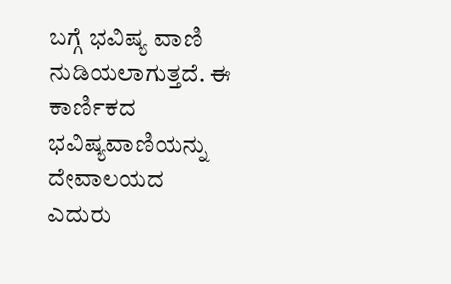ಬಗ್ಗೆ ಭವಿಷ್ಯ ವಾಣಿ ನುಡಿಯಲಾಗುತ್ತದೆ. ಈ ಕಾರ್ಣಿಕದ ಭವಿಷ್ಯವಾಣಿಯನ್ನು ದೇವಾಲಯದ ಎದುರು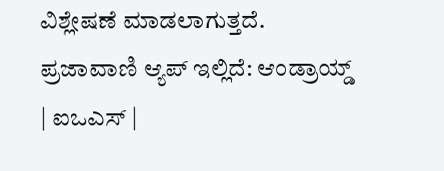ವಿಶ್ಲೇಷಣೆ ಮಾಡಲಾಗುತ್ತದೆ.
ಪ್ರಜಾವಾಣಿ ಆ್ಯಪ್ ಇಲ್ಲಿದೆ: ಆಂಡ್ರಾಯ್ಡ್ | ಐಒಎಸ್ |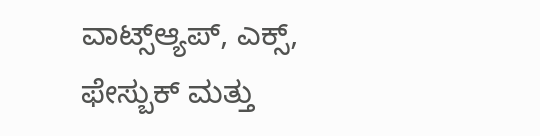ವಾಟ್ಸ್ಆ್ಯಪ್, ಎಕ್ಸ್, ಫೇಸ್ಬುಕ್ ಮತ್ತು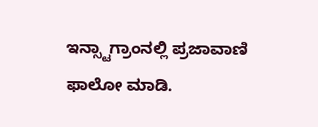ಇನ್ಸ್ಟಾಗ್ರಾಂನಲ್ಲಿ ಪ್ರಜಾವಾಣಿ ಫಾಲೋ ಮಾಡಿ.